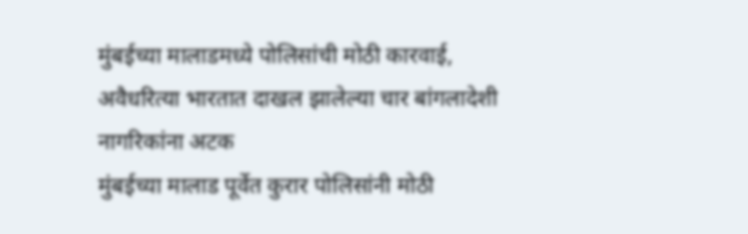मुंबईच्या मालाडमध्ये पोलिसांची मोठी कारवाई, अवैधरित्या भारतात दाखल झालेल्या चार बांगलादेशी नागरिकांना अटक
मुंबईच्या मालाड पूर्वेत कुरार पोलिसांनी मोठी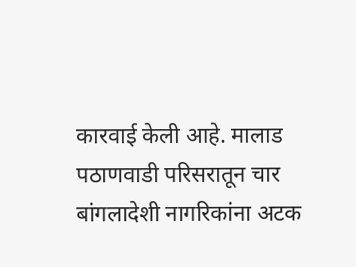कारवाई केली आहे. मालाड पठाणवाडी परिसरातून चार बांगलादेशी नागरिकांना अटक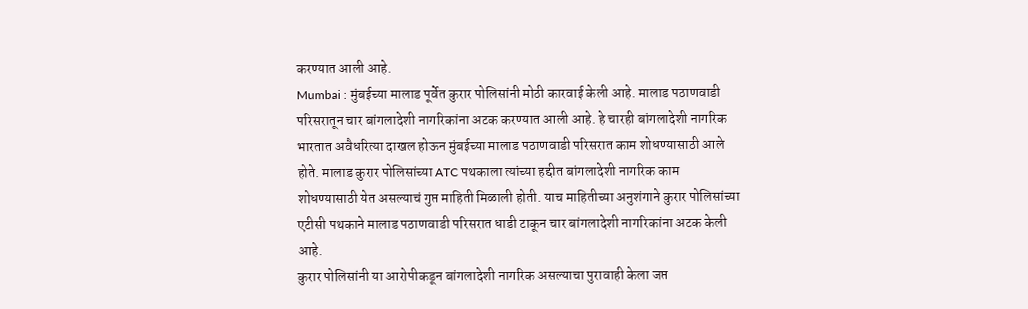करण्यात आली आहे.
Mumbai : मुंबईच्या मालाड पूर्वेत कुरार पोलिसांनी मोठी कारवाई केली आहे. मालाड पठाणवाडी परिसरातून चार बांगलादेशी नागरिकांना अटक करण्यात आली आहे. हे चारही बांगलादेशी नागरिक भारतात अवैधरित्या दाखल होऊन मुंबईच्या मालाड पठाणवाडी परिसरात काम शोधण्यासाठी आले होते. मालाड कुरार पोलिसांच्या ATC पथकाला त्यांच्या हद्दीत बांगलादेशी नागरिक काम शोधण्यासाठी येत असल्याचं गुप्त माहिती मिळाली होती. याच माहितीच्या अनुशंगाने कुरार पोलिसांच्या एटीसी पथकाने मालाड पठाणवाडी परिसरात धाडी टाकून चार बांगलादेशी नागरिकांना अटक केली आहे.
कुरार पोलिसांनी या आरोपीकडून बांगलादेशी नागरिक असल्याचा पुरावाही केला जप्त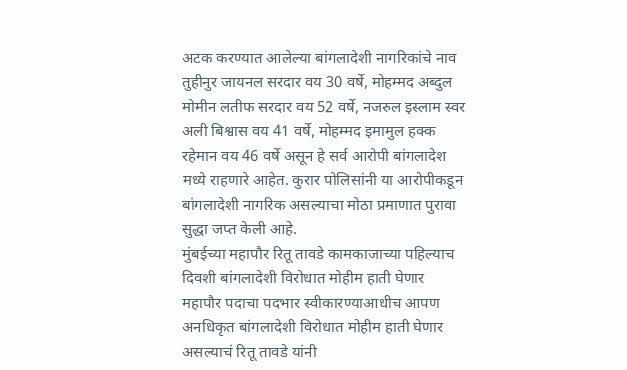अटक करण्यात आलेल्या बांगलादेशी नागरिकांचे नाव तुहीनुर जायनल सरदार वय 30 वर्षे, मोहम्मद अब्दुल मोमीन लतीफ सरदार वय 52 वर्षे, नजरुल इस्लाम स्वर अली बिश्वास वय 41 वर्षे, मोहम्मद इमामुल हक्क रहेमान वय 46 वर्षे असून हे सर्व आरोपी बांगलादेश मध्ये राहणारे आहेत. कुरार पोलिसांनी या आरोपीकडून बांगलादेशी नागरिक असल्याचा मोठा प्रमाणात पुरावा सुद्धा जप्त केली आहे.
मुंबईच्या महापौर रितू तावडे कामकाजाच्या पहिल्याच दिवशी बांगलादेशी विरोधात मोहीम हाती घेणार
महापौर पदाचा पदभार स्वीकारण्याआधीच आपण अनधिकृत बांगलादेशी विरोधात मोहीम हाती घेणार असल्याचं रितू तावडे यांनी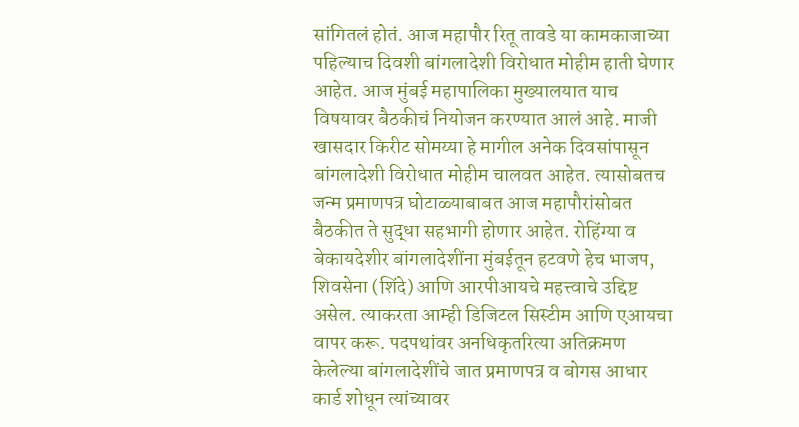सांगितलं होतं. आज महापौर रितू तावडे या कामकाजाच्या पहिल्याच दिवशी बांगलादेशी विरोधात मोहीम हाती घेणार आहेत. आज मुंबई महापालिका मुख्यालयात याच विषयावर बैठकीचं नियोजन करण्यात आलं आहे. माजी खासदार किरीट सोमय्या हे मागील अनेक दिवसांपासून बांगलादेशी विरोधात मोहीम चालवत आहेत. त्यासोबतच जन्म प्रमाणपत्र घोटाळ्याबाबत आज महापौरांसोबत बैठकीत ते सुद्धा सहभागी होणार आहेत. रोहिंग्या व बेकायदेशीर बांगलादेशींना मुंबईतून हटवणे हेच भाजप, शिवसेना (शिंदे) आणि आरपीआयचे महत्त्वाचे उद्दिष्ट असेल. त्याकरता आम्ही डिजिटल सिस्टीम आणि एआयचा वापर करू. पदपथांवर अनधिकृतरित्या अतिक्रमण केलेल्या बांगलादेशींचे जात प्रमाणपत्र व बोगस आधार कार्ड शोधून त्यांच्यावर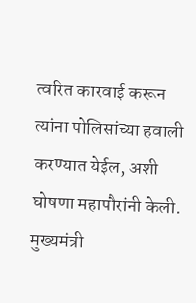त्वरित कारवाई करून त्यांना पोलिसांच्या हवाली करण्यात येईल, अशी घोषणा महापौरांनी केली. मुख्यमंत्री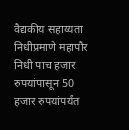वैद्यकीय सहाय्यता निधीप्रमाणे महापौर निधी पाच हजार रुपयांपासून 50 हजार रुपयांपर्यंत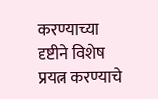करण्याच्या दृष्टीने विशेष प्रयत्न करण्याचे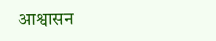आश्वासन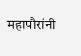महापौरांनी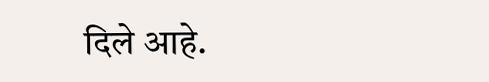दिले आहे.